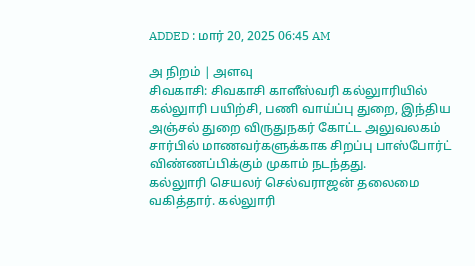ADDED : மார் 20, 2025 06:45 AM

அ நிறம் | அளவு
சிவகாசி: சிவகாசி காளீஸ்வரி கல்லுாரியில் கல்லுாரி பயிற்சி, பணி வாய்ப்பு துறை, இந்திய அஞ்சல் துறை விருதுநகர் கோட்ட அலுவலகம் சார்பில் மாணவர்களுக்காக சிறப்பு பாஸ்போர்ட் விண்ணப்பிக்கும் முகாம் நடந்தது.
கல்லுாரி செயலர் செல்வராஜன் தலைமை வகித்தார். கல்லுாரி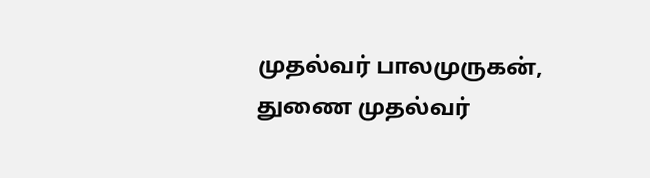முதல்வர் பாலமுருகன், துணை முதல்வர்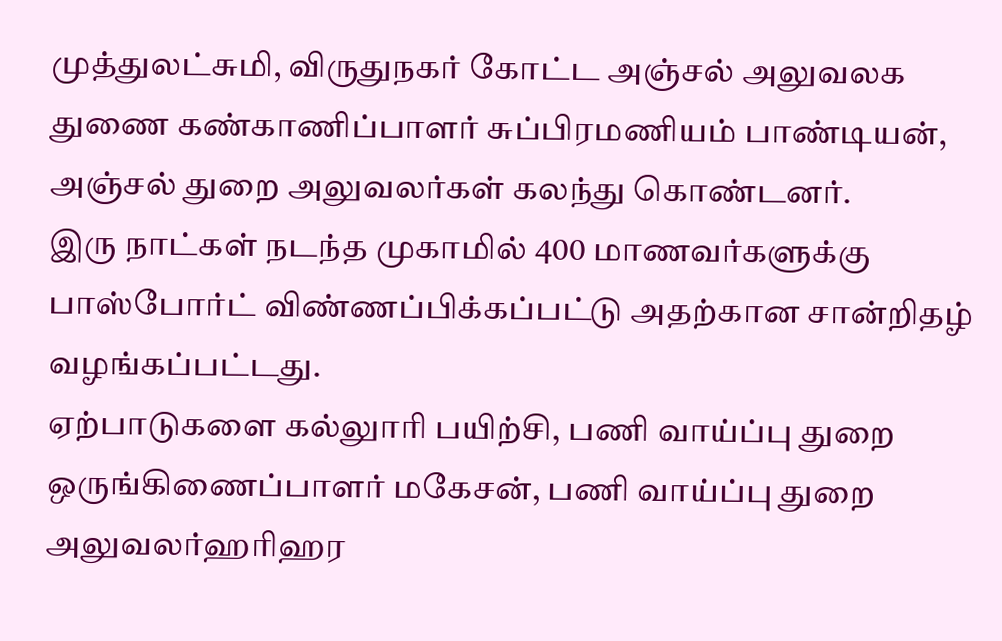முத்துலட்சுமி, விருதுநகர் கோட்ட அஞ்சல் அலுவலக துணை கண்காணிப்பாளர் சுப்பிரமணியம் பாண்டியன், அஞ்சல் துறை அலுவலர்கள் கலந்து கொண்டனர்.
இரு நாட்கள் நடந்த முகாமில் 400 மாணவர்களுக்கு பாஸ்போர்ட் விண்ணப்பிக்கப்பட்டு அதற்கான சான்றிதழ் வழங்கப்பட்டது.
ஏற்பாடுகளை கல்லுாரி பயிற்சி, பணி வாய்ப்பு துறை ஒருங்கிணைப்பாளர் மகேசன், பணி வாய்ப்பு துறை அலுவலர்ஹரிஹர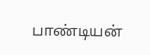பாண்டியன்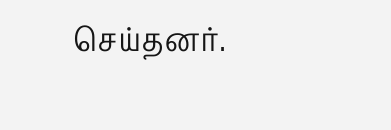செய்தனர்.